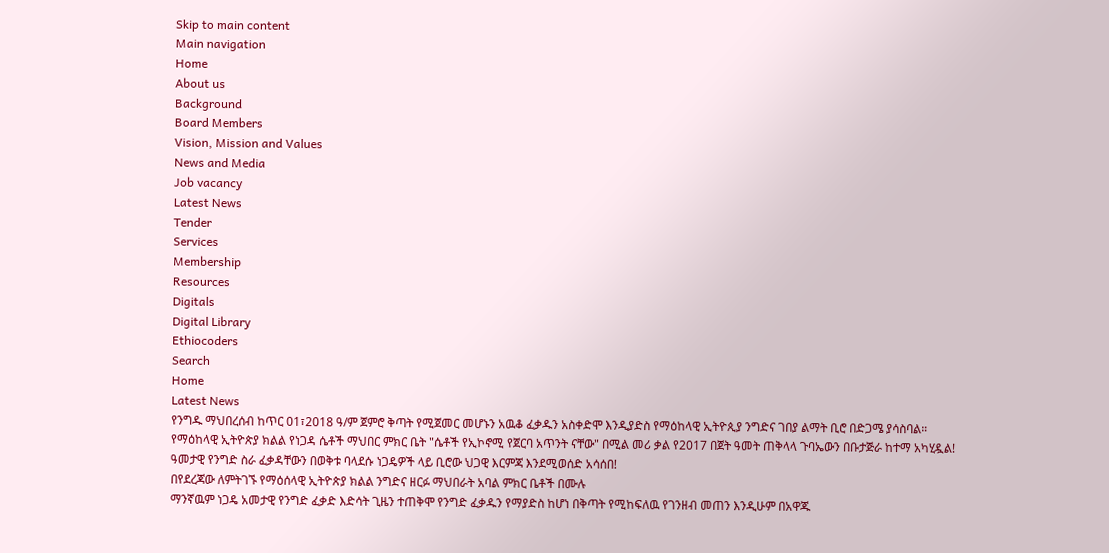Skip to main content
Main navigation
Home
About us
Background
Board Members
Vision, Mission and Values
News and Media
Job vacancy
Latest News
Tender
Services
Membership
Resources
Digitals
Digital Library
Ethiocoders
Search
Home
Latest News
የንግዱ ማህበረሰብ ከጥር 01፣2018 ዓ/ም ጀምሮ ቅጣት የሚጀመር መሆኑን አዉቆ ፈቃዱን አስቀድሞ እንዲያድስ የማዕከላዊ ኢትዮጲያ ንግድና ገበያ ልማት ቢሮ በድጋሜ ያሳስባል።
የማዕከላዊ ኢትዮጵያ ክልል የነጋዳ ሴቶች ማህበር ምክር ቤት "ሴቶች የኢኮኖሚ የጀርባ አጥንት ናቸው" በሚል መሪ ቃል የ2017 በጀት ዓመት ጠቅላላ ጉባኤውን በቡታጅራ ከተማ አካሂዷል!
ዓመታዊ የንግድ ስራ ፈቃዳቸውን በወቅቱ ባላደሱ ነጋዴዎች ላይ ቢሮው ህጋዊ እርምጃ እንደሚወሰድ አሳሰበ!
በየደረጃው ለምትገኙ የማዕሰላዊ ኢትዮጵያ ክልል ንግድና ዘርፉ ማህበራት አባል ምክር ቤቶች በሙሉ
ማንኛዉም ነጋዴ አመታዊ የንግድ ፈቃድ እድሳት ጊዜን ተጠቅሞ የንግድ ፈቃዱን የማያድስ ከሆነ በቅጣት የሚከፍለዉ የገንዘብ መጠን እንዲሁም በአዋጁ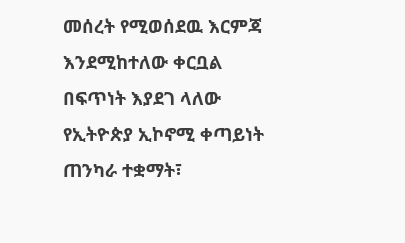መሰረት የሚወሰደዉ እርምጃ እንደሚከተለው ቀርቧል
በፍጥነት እያደገ ላለው የኢትዮጵያ ኢኮኖሚ ቀጣይነት ጠንካራ ተቋማት፣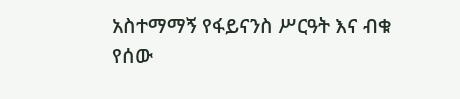አስተማማኝ የፋይናንስ ሥርዓት እና ብቁ የሰው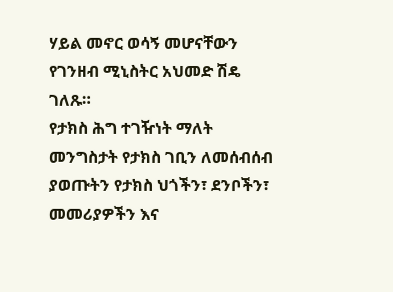ሃይል መኖር ወሳኝ መሆናቸውን የገንዘብ ሚኒስትር አህመድ ሽዴ ገለጹ።
የታክስ ሕግ ተገዥነት ማለት መንግስታት የታክስ ገቢን ለመሰብሰብ ያወጡትን የታክስ ህጎችን፣ ደንቦችን፣ መመሪያዎችን እና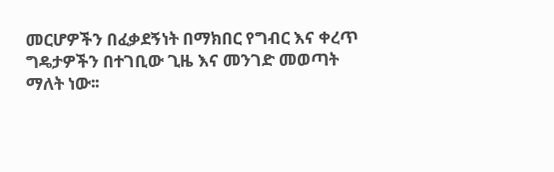መርሆዎችን በፈቃደኝነት በማክበር የግብር እና ቀረጥ ግዴታዎችን በተገቢው ጊዜ እና መንገድ መወጣት ማለት ነው፡፡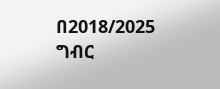በ2018/2025 ግብር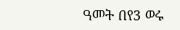ዓመት በየ3 ወሩ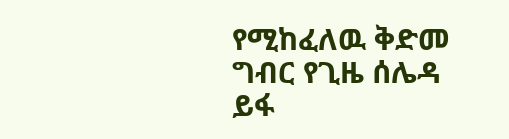የሚከፈለዉ ቅድመ ግብር የጊዜ ሰሌዳ ይፋ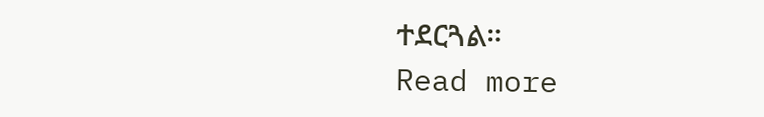ተደርጓል።
Read more